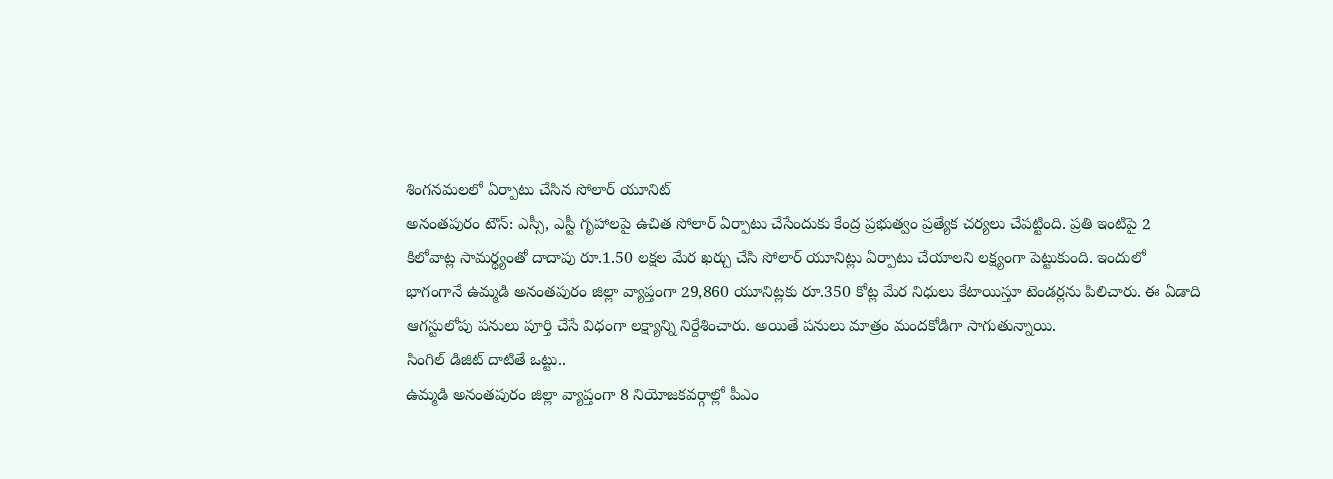శింగనమలలో ఏర్పాటు చేసిన సోలార్ యూనిట్
అనంతపురం టౌన్: ఎస్సీ, ఎస్టీ గృహాలపై ఉచిత సోలార్ ఏర్పాటు చేసేందుకు కేంద్ర ప్రభుత్వం ప్రత్యేక చర్యలు చేపట్టింది. ప్రతి ఇంటిపై 2 కిలోవాట్ల సామర్థ్యంతో దాదాపు రూ.1.50 లక్షల మేర ఖర్చు చేసి సోలార్ యూనిట్లు ఏర్పాటు చేయాలని లక్ష్యంగా పెట్టుకుంది. ఇందులో భాగంగానే ఉమ్మడి అనంతపురం జిల్లా వ్యాప్తంగా 29,860 యూనిట్లకు రూ.350 కోట్ల మేర నిధులు కేటాయిస్తూ టెండర్లను పిలిచారు. ఈ ఏడాది ఆగస్టులోపు పనులు పూర్తి చేసే విధంగా లక్ష్యాన్ని నిర్దేశించారు. అయితే పనులు మాత్రం మందకోడిగా సాగుతున్నాయి.
సింగిల్ డిజిట్ దాటితే ఒట్టు..
ఉమ్మడి అనంతపురం జిల్లా వ్యాప్తంగా 8 నియోజకవర్గాల్లో పీఎం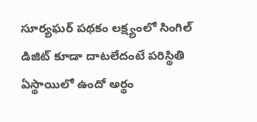సూర్యఘర్ పథకం లక్ష్యంలో సింగిల్ డిజిట్ కూడా దాటలేదంటే పరిస్థితి ఏస్థాయిలో ఉందో అర్థం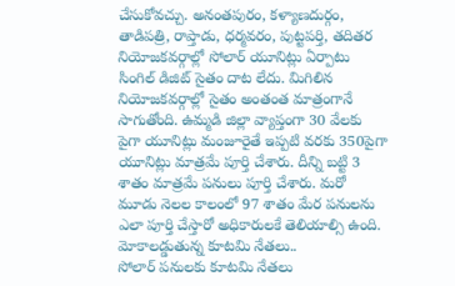చేసుకోవచ్చు. అనంతపురం, కళ్యాణదుర్గం, తాడిపత్రి, రాప్తాడు, ధర్మవరం, పుట్టపర్తి, తదితర నియోజకవర్గాల్లో సోలార్ యూనిట్లు ఏర్పాటు సింగిల్ డిజిట్ సైతం దాట లేదు. మిగిలిన నియోజకవర్గాల్లో సైతం అంతంత మాత్రంగానే సాగుతోంది. ఉమ్మడి జిల్లా వ్యాప్తంగా 30 వేలకు పైగా యూనిట్లు మంజూరైతే ఇప్పటి వరకు 350పైగా యూనిట్లు మాత్రమే పూర్తి చేశారు. దీన్ని బట్టి 3 శాతం మాత్రమే పనులు పూర్తి చేశారు. మరో మూడు నెలల కాలంలో 97 శాతం మేర పనులను ఎలా పూర్తి చేస్తారో అధికారులకే తెలియాల్సి ఉంది.
మోకాలడ్డుతున్న కూటమి నేతలు..
సోలార్ పనులకు కూటమి నేతలు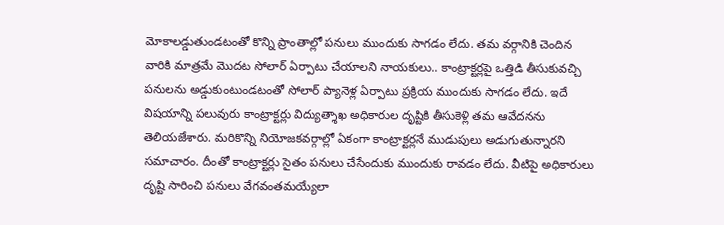మోకాలడ్డుతుండటంతో కొన్ని ప్రాంతాల్లో పనులు ముందుకు సాగడం లేదు. తమ వర్గానికి చెందిన వారికి మాత్రమే మొదట సోలార్ ఏర్పాటు చేయాలని నాయకులు.. కాంట్రాక్టర్లపై ఒత్తిడి తీసుకువచ్చి పనులను అడ్డుకుంటుండటంతో సోలార్ ప్యానెళ్ల ఏర్పాటు ప్రక్రియ ముందుకు సాగడం లేదు. ఇదే విషయాన్ని పలువురు కాంట్రాక్టర్లు విద్యుత్శాఖ అధికారుల దృష్టికి తీసుకెళ్లి తమ ఆవేదనను తెలియజేశారు. మరికొన్ని నియోజకవర్గాల్లో ఏకంగా కాంట్రాక్టర్లనే ముడుపులు అడుగుతున్నారని సమాచారం. దీంతో కాంట్రాక్టర్లు సైతం పనులు చేసేందుకు ముందుకు రావడం లేదు. వీటిపై అధికారులు దృష్టి సారించి పనులు వేగవంతమయ్యేలా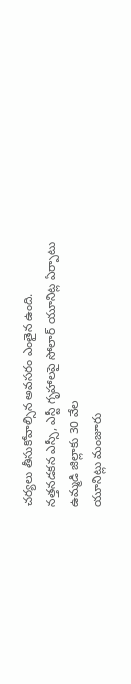చర్యలు తీసుకోవాల్సిన అవసరం ఎంతైన ఉంది.
నత్తనడకన ఎస్సీ, ఎస్టీ గృహాలపై సోలార్ యూనిట్ల ఏర్పాటు
ఉమ్మడి జిల్లాకు 30 వేల
యూనిట్లు మంజూరు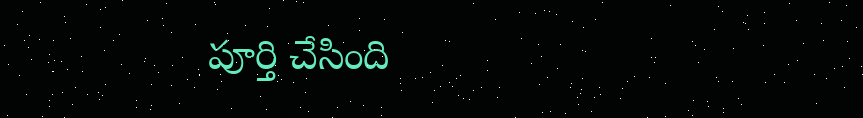పూర్తి చేసింది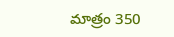మాత్రం 350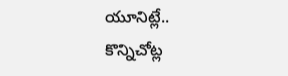యూనిట్లే..
కొన్నిచోట్ల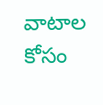వాటాల కోసం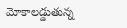మోకాలడ్డుతున్న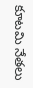కూటమి నేతలు